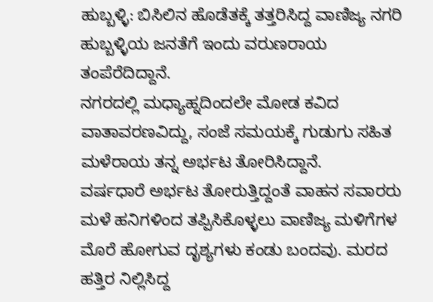ಹುಬ್ಬಳ್ಳಿ: ಬಿಸಿಲಿನ ಹೊಡೆತಕ್ಕೆ ತತ್ತರಿಸಿದ್ದ ವಾಣಿಜ್ಯ ನಗರಿ ಹುಬ್ಬಳ್ಳಿಯ ಜನತೆಗೆ ಇಂದು ವರುಣರಾಯ ತಂಪೆರೆದಿದ್ದಾನೆ.
ನಗರದಲ್ಲಿ ಮಧ್ಯಾಹ್ನದಿಂದಲೇ ಮೋಡ ಕವಿದ ವಾತಾವರಣವಿದ್ದು, ಸಂಜೆ ಸಮಯಕ್ಕೆ ಗುಡುಗು ಸಹಿತ ಮಳೆರಾಯ ತನ್ನ ಅರ್ಭಟ ತೋರಿಸಿದ್ದಾನೆ.
ವರ್ಷಧಾರೆ ಅರ್ಭಟ ತೋರುತ್ತಿದ್ದಂತೆ ವಾಹನ ಸವಾರರು ಮಳೆ ಹನಿಗಳಿಂದ ತಪ್ಪಿಸಿಕೊಳ್ಳಲು ವಾಣಿಜ್ಯ ಮಳಿಗೆಗಳ ಮೊರೆ ಹೋಗುವ ದೃಶ್ಯಗಳು ಕಂಡು ಬಂದವು. ಮರದ ಹತ್ತಿರ ನಿಲ್ಲಿಸಿದ್ದ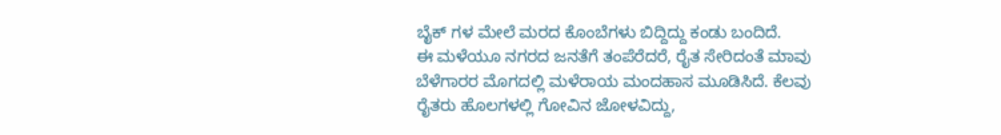ಬೈಕ್ ಗಳ ಮೇಲೆ ಮರದ ಕೊಂಬೆಗಳು ಬಿದ್ದಿದ್ದು ಕಂಡು ಬಂದಿದೆ.
ಈ ಮಳೆಯೂ ನಗರದ ಜನತೆಗೆ ತಂಪೆರೆದರೆ, ರೈತ ಸೇರಿದಂತೆ ಮಾವು ಬೆಳೆಗಾರರ ಮೊಗದಲ್ಲಿ ಮಳೆರಾಯ ಮಂದಹಾಸ ಮೂಡಿಸಿದೆ. ಕೆಲವು ರೈತರು ಹೊಲಗಳಲ್ಲಿ ಗೋವಿನ ಜೋಳವಿದ್ದು,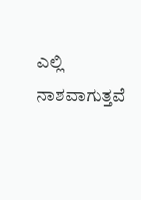ಎಲ್ಲಿ ನಾಶವಾಗುತ್ತವೆ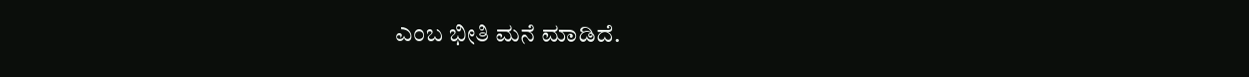ಎಂಬ ಭೀತಿ ಮನೆ ಮಾಡಿದೆ.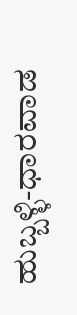ಹುಬ್ಬಳ್ಳಿ-ಧಾರವಾಡ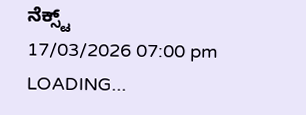ನೆಕ್ಸ್ಟ್
17/03/2026 07:00 pm
LOADING...